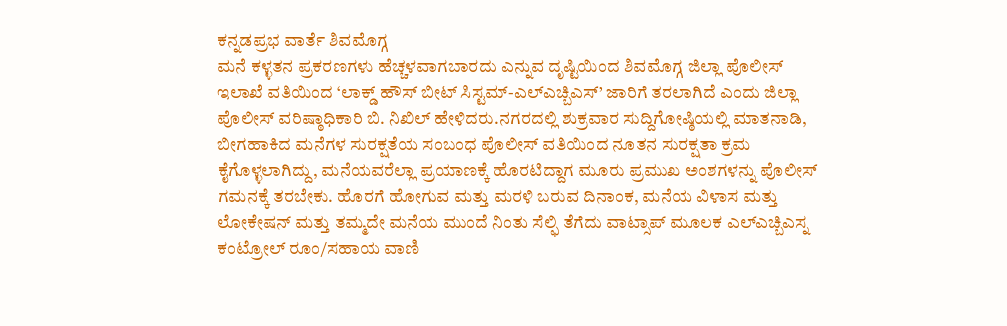ಕನ್ನಡಪ್ರಭ ವಾರ್ತೆ ಶಿವಮೊಗ್ಗ
ಮನೆ ಕಳ್ಳತನ ಪ್ರಕರಣಗಳು ಹೆಚ್ಚಳವಾಗಬಾರದು ಎನ್ನುವ ದೃಷ್ಟಿಯಿಂದ ಶಿವಮೊಗ್ಗ ಜಿಲ್ಲಾ ಪೊಲೀಸ್ ಇಲಾಖೆ ವತಿಯಿಂದ ‘ಲಾಕ್ಡ್ ಹೌಸ್ ಬೀಟ್ ಸಿಸ್ಟಮ್-ಎಲ್ಎಚ್ಬಿಎಸ್’ ಜಾರಿಗೆ ತರಲಾಗಿದೆ ಎಂದು ಜಿಲ್ಲಾ ಪೊಲೀಸ್ ವರಿಷ್ಠಾಧಿಕಾರಿ ಬಿ. ನಿಖಿಲ್ ಹೇಳಿದರು.ನಗರದಲ್ಲಿ ಶುಕ್ರವಾರ ಸುದ್ದಿಗೋಷ್ಠಿಯಲ್ಲಿ ಮಾತನಾಡಿ, ಬೀಗಹಾಕಿದ ಮನೆಗಳ ಸುರಕ್ಷತೆಯ ಸಂಬಂಧ ಪೊಲೀಸ್ ವತಿಯಿಂದ ನೂತನ ಸುರಕ್ಷತಾ ಕ್ರಮ ಕೈಗೊಳ್ಳಲಾಗಿದ್ದು, ಮನೆಯವರೆಲ್ಲಾ ಪ್ರಯಾಣಕ್ಕೆ ಹೊರಟಿದ್ದಾಗ ಮೂರು ಪ್ರಮುಖ ಅಂಶಗಳನ್ನು ಪೊಲೀಸ್ ಗಮನಕ್ಕೆ ತರಬೇಕು. ಹೊರಗೆ ಹೋಗುವ ಮತ್ತು ಮರಳಿ ಬರುವ ದಿನಾಂಕ, ಮನೆಯ ವಿಳಾಸ ಮತ್ತು ಲೋಕೇಷನ್ ಮತ್ತು ತಮ್ಮದೇ ಮನೆಯ ಮುಂದೆ ನಿಂತು ಸೆಲ್ಫಿ ತೆಗೆದು ವಾಟ್ಸಾಪ್ ಮೂಲಕ ಎಲ್ಎಚ್ಬಿಎಸ್ನ ಕಂಟ್ರೋಲ್ ರೂಂ/ಸಹಾಯ ವಾಣಿ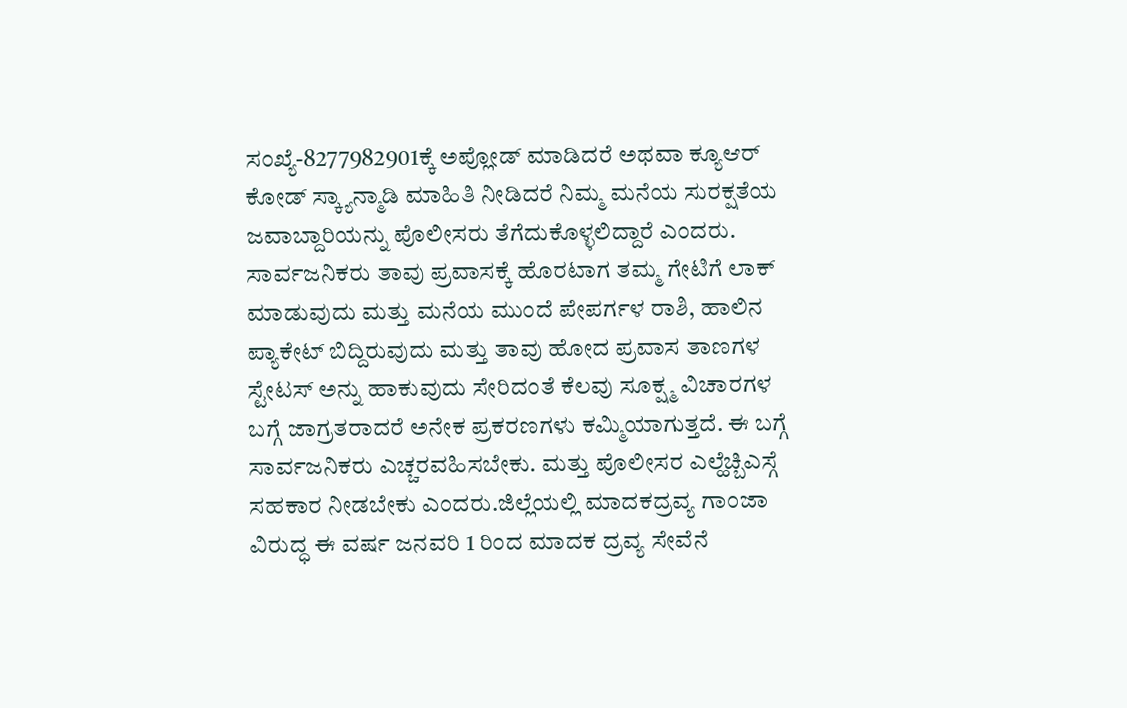ಸಂಖ್ಯೆ-8277982901ಕ್ಕೆ ಅಪ್ಲೋಡ್ ಮಾಡಿದರೆ ಅಥವಾ ಕ್ಯೂಆರ್ ಕೋಡ್ ಸ್ಕ್ಯಾನ್ಮಾಡಿ ಮಾಹಿತಿ ನೀಡಿದರೆ ನಿಮ್ಮ ಮನೆಯ ಸುರಕ್ಷತೆಯ ಜವಾಬ್ದಾರಿಯನ್ನು ಪೊಲೀಸರು ತೆಗೆದುಕೊಳ್ಳಲಿದ್ದಾರೆ ಎಂದರು.
ಸಾರ್ವಜನಿಕರು ತಾವು ಪ್ರವಾಸಕ್ಕೆ ಹೊರಟಾಗ ತಮ್ಮ ಗೇಟಿಗೆ ಲಾಕ್ ಮಾಡುವುದು ಮತ್ತು ಮನೆಯ ಮುಂದೆ ಪೇಪರ್ಗಳ ರಾಶಿ, ಹಾಲಿನ ಪ್ಯಾಕೇಟ್ ಬಿದ್ದಿರುವುದು ಮತ್ತು ತಾವು ಹೋದ ಪ್ರವಾಸ ತಾಣಗಳ ಸ್ಟೇಟಸ್ ಅನ್ನು ಹಾಕುವುದು ಸೇರಿದಂತೆ ಕೆಲವು ಸೂಕ್ಷ್ಮ ವಿಚಾರಗಳ ಬಗ್ಗೆ ಜಾಗ್ರತರಾದರೆ ಅನೇಕ ಪ್ರಕರಣಗಳು ಕಮ್ಮಿಯಾಗುತ್ತದೆ. ಈ ಬಗ್ಗೆ ಸಾರ್ವಜನಿಕರು ಎಚ್ಚರವಹಿಸಬೇಕು. ಮತ್ತು ಪೊಲೀಸರ ಎಲ್ಹೆಚ್ಬಿಎಸ್ಗೆ ಸಹಕಾರ ನೀಡಬೇಕು ಎಂದರು.ಜಿಲ್ಲೆಯಲ್ಲಿ ಮಾದಕದ್ರವ್ಯ ಗಾಂಜಾ ವಿರುದ್ಧ ಈ ವರ್ಷ ಜನವರಿ 1 ರಿಂದ ಮಾದಕ ದ್ರವ್ಯ ಸೇವೆನೆ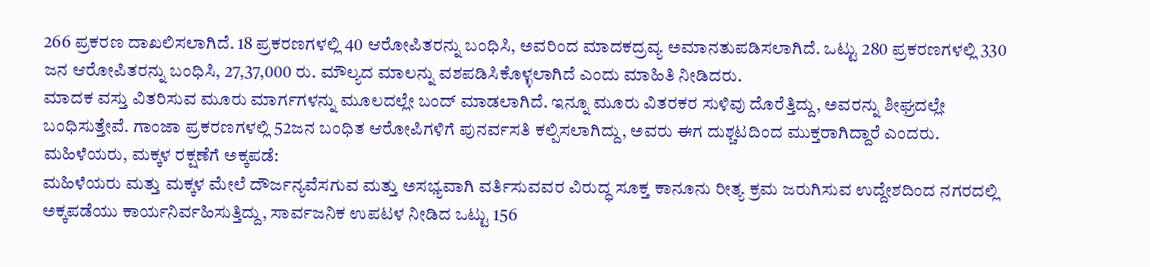266 ಪ್ರಕರಣ ದಾಖಲಿಸಲಾಗಿದೆ. 18 ಪ್ರಕರಣಗಳಲ್ಲಿ 40 ಆರೋಪಿತರನ್ನು ಬಂಧಿಸಿ, ಅವರಿಂದ ಮಾದಕದ್ರವ್ಯ ಅಮಾನತುಪಡಿಸಲಾಗಿದೆ. ಒಟ್ಟು 280 ಪ್ರಕರಣಗಳಲ್ಲಿ 330 ಜನ ಆರೋಪಿತರನ್ನು ಬಂಧಿಸಿ, 27,37,000 ರು. ಮೌಲ್ಯದ ಮಾಲನ್ನು ವಶಪಡಿಸಿಕೊಳ್ಳಲಾಗಿದೆ ಎಂದು ಮಾಹಿತಿ ನೀಡಿದರು.
ಮಾದಕ ವಸ್ತು ವಿತರಿಸುವ ಮೂರು ಮಾರ್ಗಗಳನ್ನು ಮೂಲದಲ್ಲೇ ಬಂದ್ ಮಾಡಲಾಗಿದೆ. ಇನ್ನೂ ಮೂರು ವಿತರಕರ ಸುಳಿವು ದೊರೆತ್ತಿದ್ದು, ಅವರನ್ನು ಶೀಘ್ರದಲ್ಲೇ ಬಂಧಿಸುತ್ತೇವೆ. ಗಾಂಜಾ ಪ್ರಕರಣಗಳಲ್ಲಿ 52ಜನ ಬಂಧಿತ ಆರೋಪಿಗಳಿಗೆ ಪುನರ್ವಸತಿ ಕಲ್ಪಿಸಲಾಗಿದ್ದು, ಅವರು ಈಗ ದುಶ್ಚಟದಿಂದ ಮುಕ್ತರಾಗಿದ್ದಾರೆ ಎಂದರು.
ಮಹಿಳೆಯರು, ಮಕ್ಕಳ ರಕ್ಷಣೆಗೆ ಅಕ್ಕಪಡೆ:
ಮಹಿಳೆಯರು ಮತ್ತು ಮಕ್ಕಳ ಮೇಲೆ ದೌರ್ಜನ್ಯವೆಸಗುವ ಮತ್ತು ಅಸಭ್ಯವಾಗಿ ವರ್ತಿಸುವವರ ವಿರುದ್ಧ ಸೂಕ್ತ ಕಾನೂನು ರೀತ್ಯ ಕ್ರಮ ಜರುಗಿಸುವ ಉದ್ದೇಶದಿಂದ ನಗರದಲ್ಲಿ ಅಕ್ಕಪಡೆಯು ಕಾರ್ಯನಿರ್ವಹಿಸುತ್ತಿದ್ದು, ಸಾರ್ವಜನಿಕ ಉಪಟಳ ನೀಡಿದ ಒಟ್ಟು 156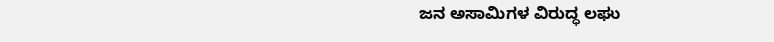ಜನ ಅಸಾಮಿಗಳ ವಿರುದ್ಧ ಲಘು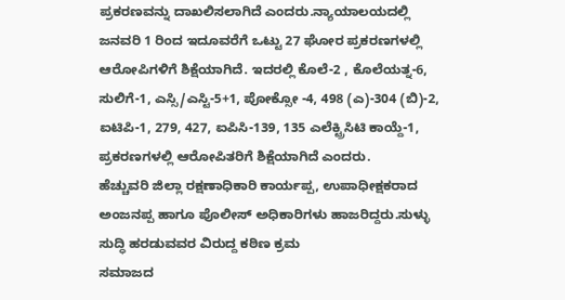ಪ್ರಕರಣವನ್ನು ದಾಖಲಿಸಲಾಗಿದೆ ಎಂದರು.ನ್ಯಾಯಾಲಯದಲ್ಲಿ ಜನವರಿ 1 ರಿಂದ ಇದೂವರೆಗೆ ಒಟ್ಟು 27 ಘೋರ ಪ್ರಕರಣಗಳಲ್ಲಿ ಆರೋಪಿಗಳಿಗೆ ಶಿಕ್ಷೆಯಾಗಿದೆ. ಇದರಲ್ಲಿ ಕೊಲೆ-2 , ಕೊಲೆಯತ್ನ-6, ಸುಲಿಗೆ-1, ಎಸ್ಸಿ/ಎಸ್ಟಿ-5+1, ಪೋಕ್ಸೋ -4, 498 (ಎ)-304 (ಬಿ)-2, ಐಟಿಪಿ-1, 279, 427, ಐಪಿಸಿ-139, 135 ಎಲೆಕ್ಟ್ರಿಸಿಟಿ ಕಾಯ್ದೆ-1, ಪ್ರಕರಣಗಳಲ್ಲಿ ಆರೋಪಿತರಿಗೆ ಶಿಕ್ಷೆಯಾಗಿದೆ ಎಂದರು.
ಹೆಚ್ಚುವರಿ ಜಿಲ್ಲಾ ರಕ್ಷಣಾಧಿಕಾರಿ ಕಾರ್ಯಪ್ಪ, ಉಪಾಧೀಕ್ಷಕರಾದ ಅಂಜನಪ್ಪ ಹಾಗೂ ಪೊಲೀಸ್ ಅಧಿಕಾರಿಗಳು ಹಾಜರಿದ್ದರು.ಸುಳ್ಳು ಸುದ್ಧಿ ಹರಡುವವರ ವಿರುದ್ದ ಕಠಿಣ ಕ್ರಮ
ಸಮಾಜದ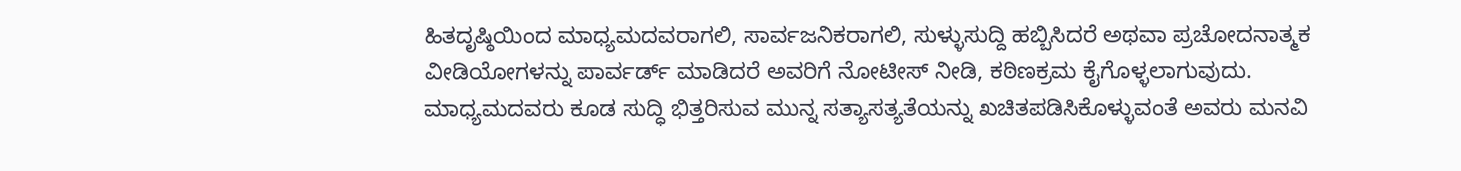ಹಿತದೃಷ್ಠಿಯಿಂದ ಮಾಧ್ಯಮದವರಾಗಲಿ, ಸಾರ್ವಜನಿಕರಾಗಲಿ, ಸುಳ್ಳುಸುದ್ದಿ ಹಬ್ಬಿಸಿದರೆ ಅಥವಾ ಪ್ರಚೋದನಾತ್ಮಕ ವೀಡಿಯೋಗಳನ್ನು ಪಾರ್ವರ್ಡ್ ಮಾಡಿದರೆ ಅವರಿಗೆ ನೋಟೀಸ್ ನೀಡಿ, ಕಠಿಣಕ್ರಮ ಕೈಗೊಳ್ಳಲಾಗುವುದು. ಮಾಧ್ಯಮದವರು ಕೂಡ ಸುದ್ಧಿ ಭಿತ್ತರಿಸುವ ಮುನ್ನ ಸತ್ಯಾಸತ್ಯತೆಯನ್ನು ಖಚಿತಪಡಿಸಿಕೊಳ್ಳುವಂತೆ ಅವರು ಮನವಿ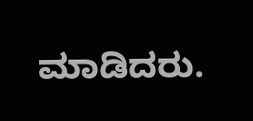ಮಾಡಿದರು.